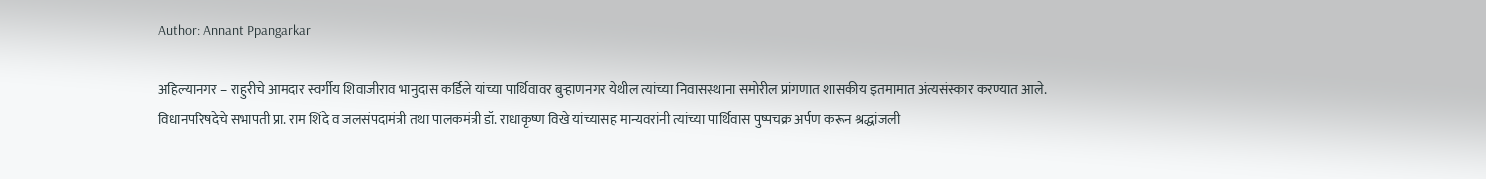Author: Annant Ppangarkar

अहिल्यानगर – राहुरीचे आमदार स्वर्गीय शिवाजीराव भानुदास कर्डिले यांच्या पार्थिवावर बुऱ्हाणनगर येथील त्यांच्या निवासस्थाना समोरील प्रांगणात शासकीय इतमामात अंत्यसंस्कार करण्यात आले. विधानपरिषदेचे सभापती प्रा. राम शिंदे व जलसंपदामंत्री तथा पालकमंत्री डॉ. राधाकृष्ण विखे यांच्यासह मान्यवरांनी त्यांच्या पार्थिवास पुष्पचक्र अर्पण करून श्रद्धांजली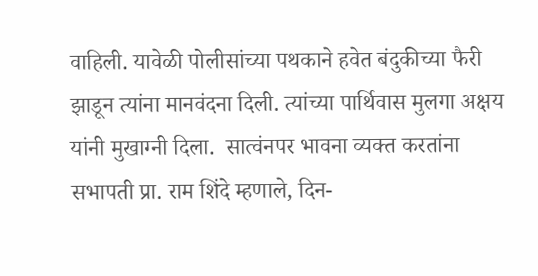वाहिली. यावेळी पोलीसांच्या पथकाने हवेत बंदुकीच्या फैरी झाडून त्यांना मानवंदना दिली. त्यांच्या पार्थिवास मुलगा अक्षय यांनी मुखाग्नी दिला‌.  सात्वंनपर भावना व्यक्त करतांना सभापती प्रा. राम शिंदे म्हणाले, दिन-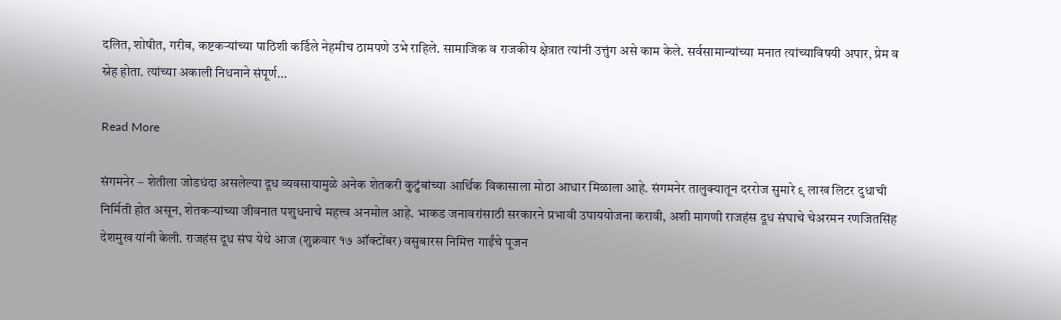दलित, शोषीत, गरीब, कष्टकऱ्यांच्या पाठिशी कर्डिले नेहमीच ठामपणे उभे राहिले. सामाजिक व राजकीय क्षेत्रात त्यांनी उत्तुंग असे काम केले. सर्वसामान्यांच्या मनात त्यांच्याविषयी अपार, प्रेम व स्नेह होता. त्यांच्या अकाली निधनाने संपूर्ण…

Read More

संगमनेर – शेतीला जोडधंदा असलेल्या दूध व्यवसायामुळे अनेक शेतकरी कुटुंबांच्या आर्थिक विकासाला मोठा आधार मिळाला आहे. संगमनेर तालुक्यातून दररोज सुमारे ९ लाख लिटर दुधाची निर्मिती होत असून, शेतकऱ्यांच्या जीवनात पशुधनाचे महत्त्व अनमोल आहे. भाकड जनावरांसाठी सरकारने प्रभावी उपाययोजना करावी, अशी मागणी राजहंस दूध संघाचे चेअरमन रणजितसिंह देशमुख यांनी केली. राजहंस दूध संघ येथे आज (शुक्रवार १७ ऑक्टोंबर) वसुबारस निमित्त गाईंचे पूजन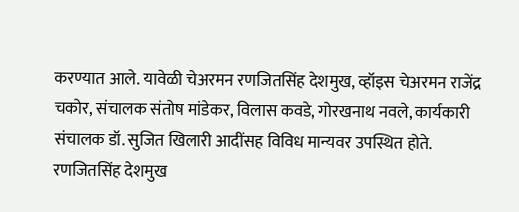करण्यात आले. यावेळी चेअरमन रणजितसिंह देशमुख, व्हॉइस चेअरमन राजेंद्र चकोर, संचालक संतोष मांडेकर, विलास कवडे, गोरखनाथ नवले, कार्यकारी संचालक डॉ. सुजित खिलारी आदींसह विविध मान्यवर उपस्थित होते. रणजितसिंह देशमुख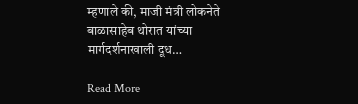म्हणाले की, माजी मंत्री लोकनेते बाळासाहेब थोरात यांच्या मार्गदर्शनाखाली दूध…

Read More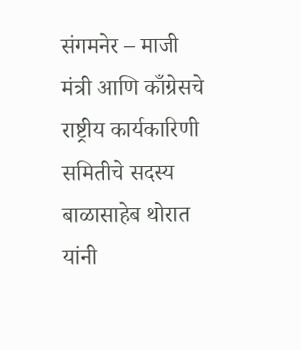संगमनेर – माजी मंत्री आणि काँग्रेसचे राष्ट्रीय कार्यकारिणी समितीचे सदस्य बाळासाहेब थोरात यांनी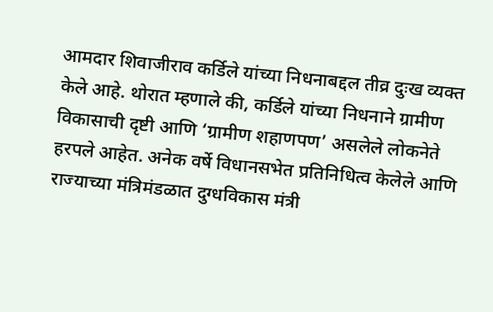आमदार शिवाजीराव कर्डिले यांच्या निधनाबद्दल तीव्र दुःख व्यक्त केले आहे. थोरात म्हणाले की, कर्डिले यांच्या निधनाने ग्रामीण विकासाची दृष्टी आणि ‘ग्रामीण शहाणपण’ असलेले लोकनेते हरपले आहेत. अनेक वर्षे विधानसभेत प्रतिनिधित्व केलेले आणि राज्याच्या मंत्रिमंडळात दुग्धविकास मंत्री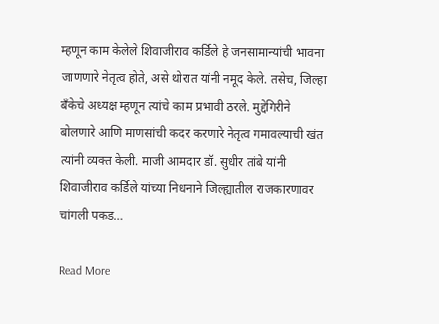म्हणून काम केलेले शिवाजीराव कर्डिले हे जनसामान्यांची भावना जाणणारे नेतृत्व होते, असे थोरात यांनी नमूद केले. तसेच, जिल्हा बँकेचे अध्यक्ष म्हणून त्यांचे काम प्रभावी ठरले. मुद्देगिरीने बोलणारे आणि माणसांची कदर करणारे नेतृत्व गमावल्याची खंत त्यांनी व्यक्त केली. माजी आमदार डॉ. सुधीर तांबे यांनी शिवाजीराव कर्डिले यांच्या निधनाने जिल्ह्यातील राजकारणावर चांगली पकड…

Read More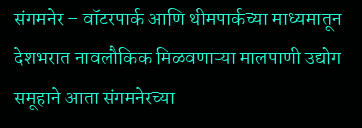संगमनेर – वॉटरपार्क आणि थीमपार्कच्या माध्यमातून देशभरात नावलौकिक मिळवणाऱ्या मालपाणी उद्योग समूहाने आता संगमनेरच्या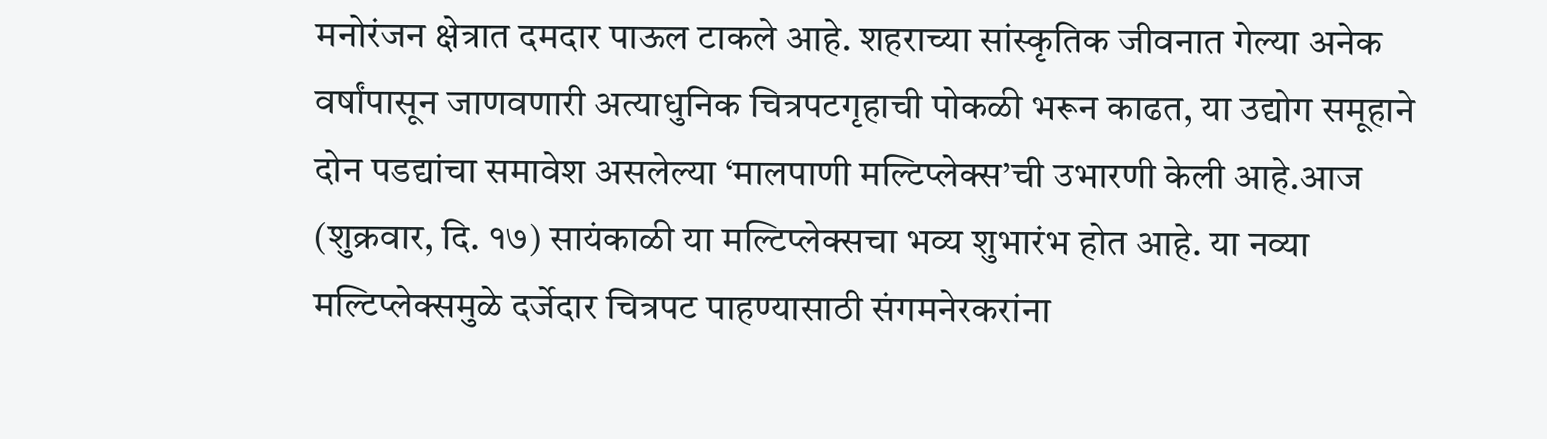मनोरंजन क्षेत्रात दमदार पाऊल टाकले आहे. शहराच्या सांस्कृतिक जीवनात गेल्या अनेक वर्षांपासून जाणवणारी अत्याधुनिक चित्रपटगृहाची पोकळी भरून काढत, या उद्योग समूहाने दोन पडद्यांचा समावेश असलेल्या ‘मालपाणी मल्टिप्लेक्स’ची उभारणी केली आहे.आज (शुक्रवार, दि. १७) सायंकाळी या मल्टिप्लेक्सचा भव्य शुभारंभ होत आहे. या नव्या मल्टिप्लेक्समुळे दर्जेदार चित्रपट पाहण्यासाठी संगमनेरकरांना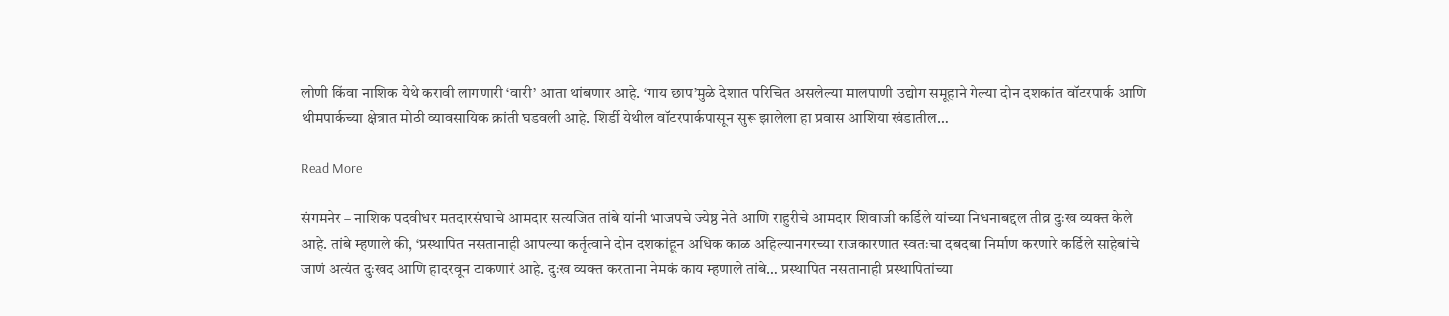लोणी किंवा नाशिक येथे करावी लागणारी ‘वारी’ आता थांबणार आहे. ‘गाय छाप’मुळे देशात परिचित असलेल्या मालपाणी उद्योग समूहाने गेल्या दोन दशकांत वॉटरपार्क आणि थीमपार्कच्या क्षेत्रात मोठी व्यावसायिक क्रांती घडवली आहे. शिर्डी येथील वॉटरपार्कपासून सुरू झालेला हा प्रवास आशिया खंडातील…

Read More

संगमनेर – नाशिक पदवीधर मतदारसंघाचे आमदार सत्यजित तांबे यांनी भाजपचे ज्येष्ठ नेते आणि राहुरीचे आमदार शिवाजी कर्डिले यांच्या निधनाबद्दल तीव्र दुःख व्यक्त केले आहे. तांबे म्हणाले की, ‘प्रस्थापित नसतानाही आपल्या कर्तृत्वाने दोन दशकांहून अधिक काळ अहिल्यानगरच्या राजकारणात स्वतःचा दबदबा निर्माण करणारे कर्डिले साहेबांचे जाणं अत्यंत दुःखद आणि हादरवून टाकणारं आहे. दुःख व्यक्त करताना नेमकं काय म्हणाले तांबे… प्रस्थापित नसतानाही प्रस्थापितांच्या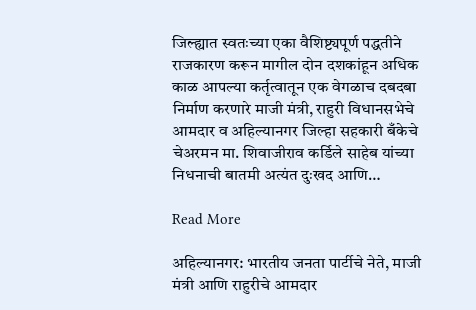जिल्ह्यात स्वतःच्या एका वैशिष्ट्यपूर्ण पद्धतीने राजकारण करून मागील दोन दशकांहून अधिक काळ आपल्या कर्तृत्वातून एक वेगळाच दबदबा निर्माण करणारे माजी मंत्री, राहुरी विधानसभेचे आमदार व अहिल्यानगर जिल्हा सहकारी बँकेचे चेअरमन मा. शिवाजीराव कर्डिले साहेब यांच्या निधनाची बातमी अत्यंत दुःखद आणि…

Read More

अहिल्यानगर: भारतीय जनता पार्टीचे नेते, माजी मंत्री आणि राहुरीचे आमदार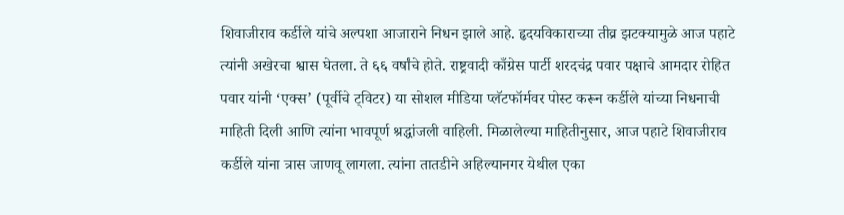शिवाजीराव कर्डीले यांचे अल्पशा आजाराने निधन झाले आहे. हृदयविकाराच्या तीव्र झटक्यामुळे आज पहाटे त्यांनी अखेरचा श्वास घेतला. ते ६६ वर्षांचे होते. राष्ट्रवादी काँग्रेस पार्टी शरदचंद्र पवार पक्षाचे आमदार रोहित पवार यांनी ‘एक्स’ (पूर्वीचे ट्विटर) या सोशल मीडिया प्लॅटफॉर्मवर पोस्ट करून कर्डीले यांच्या निधनाची माहिती दिली आणि त्यांना भावपूर्ण श्रद्धांजली वाहिली. मिळालेल्या माहितीनुसार, आज पहाटे शिवाजीराव कर्डीले यांना त्रास जाणवू लागला. त्यांना तातडीने अहिल्यानगर येथील एका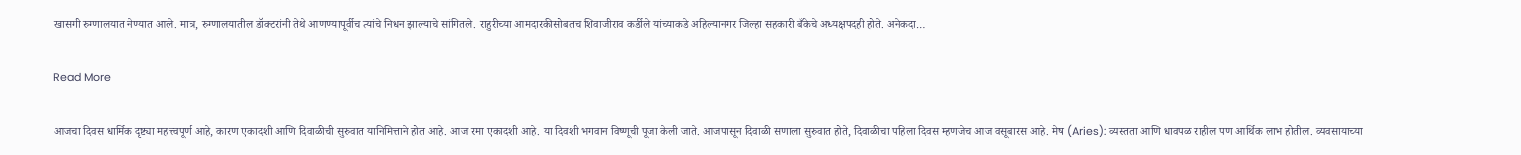खासगी रुग्णालयात नेण्यात आले. मात्र, रुग्णालयातील डॉक्टरांनी तेथे आणण्यापूर्वीच त्यांचे निधन झाल्याचे सांगितले. राहुरीच्या आमदारकीसोबतच शिवाजीराव कर्डीले यांच्याकडे अहिल्यानगर जिल्हा सहकारी बँकेचे अध्यक्षपदही होते. अनेकदा…

Read More

आजचा दिवस धार्मिक दृष्ट्या महत्त्वपूर्ण आहे, कारण एकादशी आणि दिवाळीची सुरुवात यानिमित्ताने होत आहे. आज रमा एकादशी आहे. या दिवशी भगवान विष्णूची पूजा केली जाते. आजपासून दिवाळी सणाला सुरुवात होते, दिवाळीचा पहिला दिवस म्हणजेच आज वसूबारस आहे. मेष (Aries): व्यस्तता आणि धावपळ राहील पण आर्थिक लाभ होतील. व्यवसायाच्या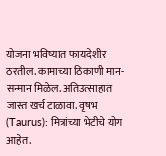योजना भविष्यात फायदेशीर ठरतील. कामाच्या ठिकाणी मान-सन्मान मिळेल. अतिउत्साहात जास्त खर्च टाळावा. वृषभ (Taurus): मित्रांच्या भेटीचे योग आहेत.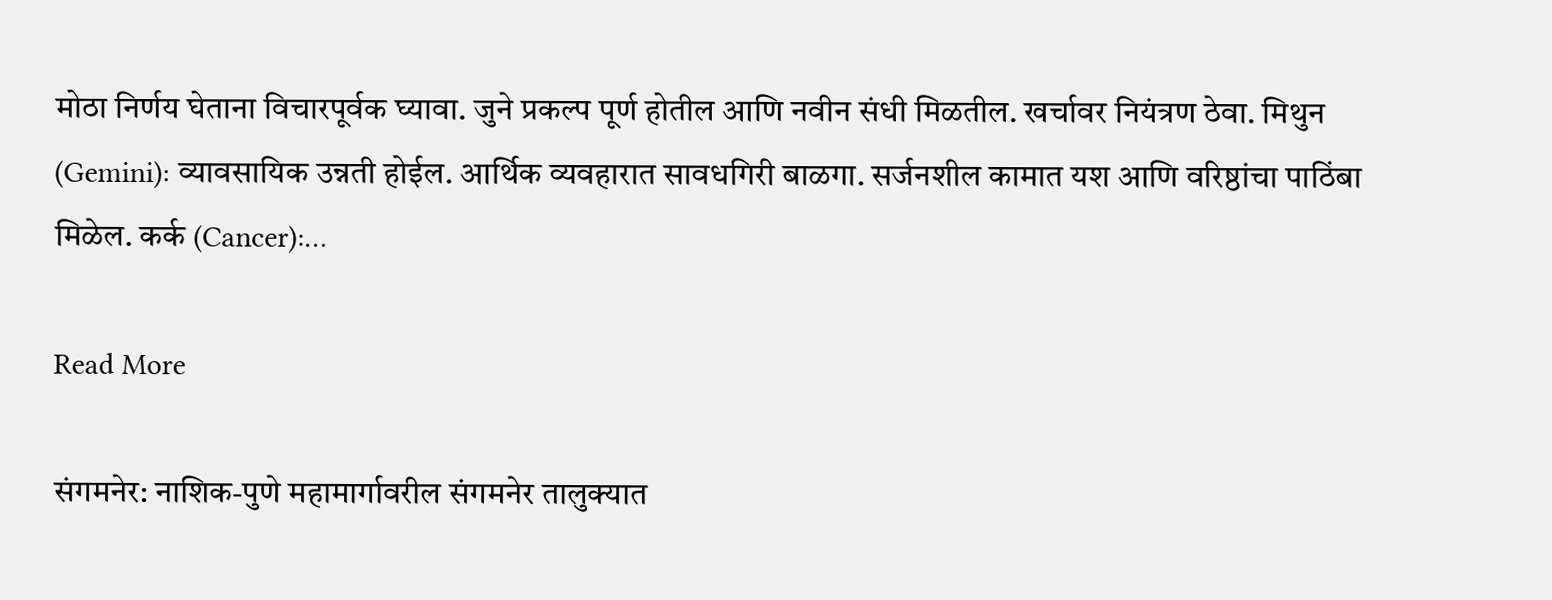मोठा निर्णय घेताना विचारपूर्वक घ्यावा. जुने प्रकल्प पूर्ण होतील आणि नवीन संधी मिळतील. खर्चावर नियंत्रण ठेवा. मिथुन (Gemini): व्यावसायिक उन्नती होईल. आर्थिक व्यवहारात सावधगिरी बाळगा. सर्जनशील कामात यश आणि वरिष्ठांचा पाठिंबा मिळेल. कर्क (Cancer):…

Read More

संगमनेर: नाशिक-पुणे महामार्गावरील संगमनेर तालुक्यात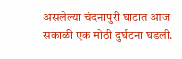असलेल्या चंदनापुरी घाटात आज सकाळी एक मोठी दुर्घटना घडली.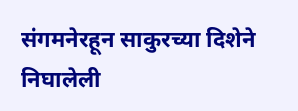संगमनेरहून साकुरच्या दिशेने निघालेली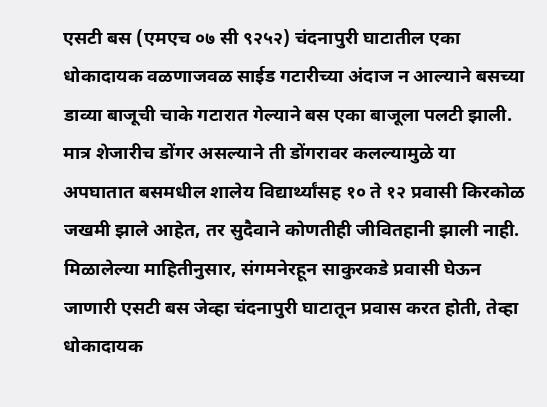एसटी बस (एमएच ०७ सी ९२५२) चंदनापुरी घाटातील एका धोकादायक वळणाजवळ साईड गटारीच्या अंदाज न आल्याने बसच्या डाव्या बाजूची चाके गटारात गेल्याने बस एका बाजूला पलटी झाली. मात्र शेजारीच डोंगर असल्याने ती डोंगरावर कलल्यामुळे या अपघातात बसमधील शालेय विद्यार्थ्यांसह १० ते १२ प्रवासी किरकोळ जखमी झाले आहेत, तर सुदैवाने कोणतीही जीवितहानी झाली नाही. मिळालेल्या माहितीनुसार, संगमनेरहून साकुरकडे प्रवासी घेऊन जाणारी एसटी बस जेव्हा चंदनापुरी घाटातून प्रवास करत होती, तेव्हा धोकादायक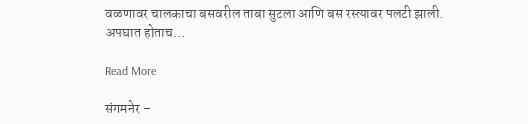वळणावर चालकाचा बसवरील ताबा सुटला आणि बस रस्त्यावर पलटी झाली. अपघात होताच…

Read More

संगमनेर –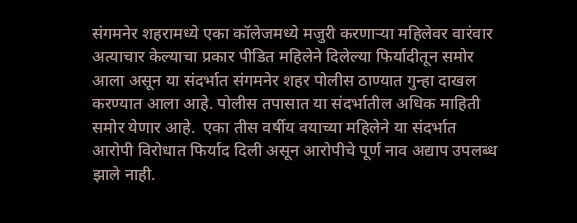संगमनेर शहरामध्ये एका कॉलेजमध्ये मजुरी करणाऱ्या महिलेवर वारंवार अत्याचार केल्याचा प्रकार पीडित महिलेने दिलेल्या फिर्यादीतून समोर आला असून या संदर्भात संगमनेर शहर पोलीस ठाण्यात गुन्हा दाखल करण्यात आला आहे. पोलीस तपासात या संदर्भातील अधिक माहिती समोर येणार आहे.  एका तीस वर्षीय वयाच्या महिलेने या संदर्भात आरोपी विरोधात फिर्याद दिली असून आरोपीचे पूर्ण नाव अद्याप उपलब्ध झाले नाही.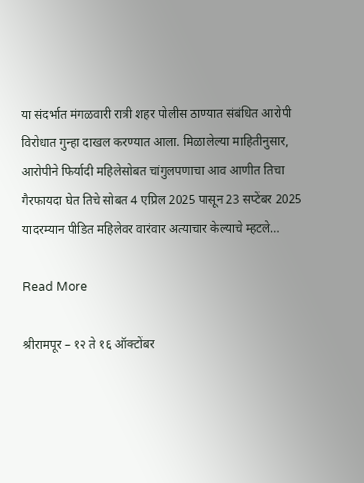या संदर्भात मंगळवारी रात्री शहर पोलीस ठाण्यात संबंधित आरोपी विरोधात गुन्हा दाखल करण्यात आला. मिळालेल्या माहितीनुसार, आरोपीने फिर्यादी महिलेसोबत चांगुलपणाचा आव आणीत तिचा गैरफायदा घेत तिचे सोबत 4 एप्रिल 2025 पासून 23 सप्टेंबर 2025 यादरम्यान पीडित महिलेवर वारंवार अत्याचार केल्याचे म्हटले…

Read More

श्रीरामपूर – १२ ते १६ ऑक्टोंबर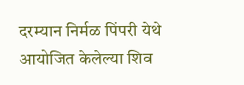दरम्यान निर्मळ पिंपरी येथे आयोजित केलेल्या शिव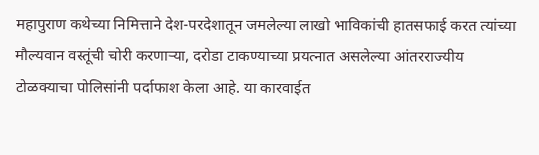महापुराण कथेच्या निमित्ताने देश-परदेशातून जमलेल्या लाखो भाविकांची हातसफाई करत त्यांच्या मौल्यवान वस्तूंची चोरी करणाऱ्या, दरोडा टाकण्याच्या प्रयत्नात असलेल्या आंतरराज्यीय टोळक्याचा पोलिसांनी पर्दाफाश केला आहे. या कारवाईत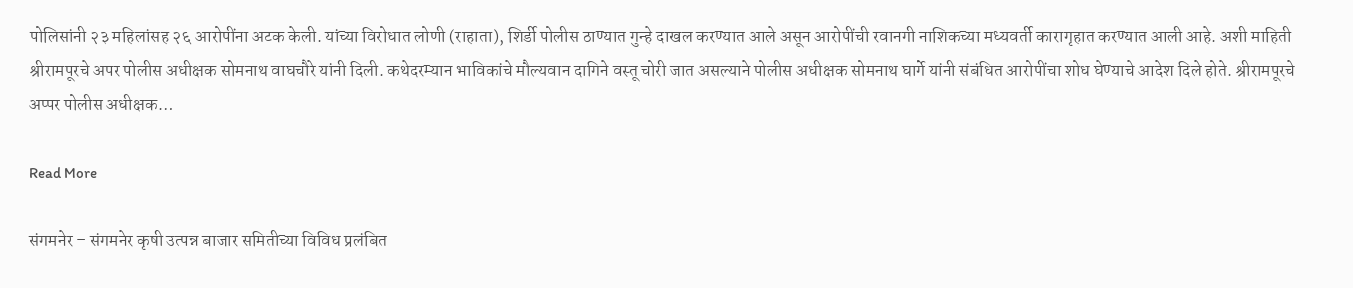पोलिसांनी २३ महिलांसह २६ आरोपींना अटक केली. यांच्या विरोधात लोणी (राहाता), शिर्डी पोलीस ठाण्यात गुन्हे दाखल करण्यात आले असून आरोपींची रवानगी नाशिकच्या मध्यवर्ती कारागृहात करण्यात आली आहे. अशी माहिती श्रीरामपूरचे अपर पोलीस अधीक्षक सोमनाथ वाघचौरे यांनी दिली. कथेदरम्यान भाविकांचे मौल्यवान दागिने वस्तू चोरी जात असल्याने पोलीस अधीक्षक सोमनाथ घार्गे यांनी संबंधित आरोपींचा शोध घेण्याचे आदेश दिले होते. श्रीरामपूरचे अप्पर पोलीस अधीक्षक…

Read More

संगमनेर – संगमनेर कृषी उत्पन्न बाजार समितीच्या विविध प्रलंबित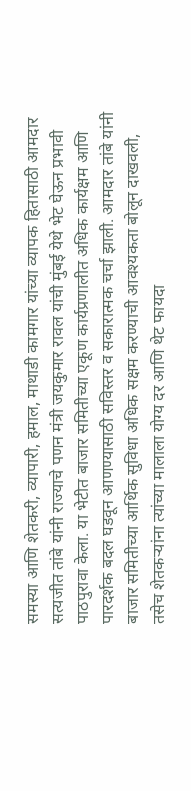समस्या आणि शेतकरी, व्यापारी, हमाल, माथाडी कामगार यांच्या व्यापक हितासाठी आमदार सत्यजीत तांबे यांनी राज्याचे पणन मंत्री जयकुमार रावल यांची मुंबई येथे भेट घेऊन प्रभावी पाठपुरावा केला. या भेटीत बाजार समितीच्या एकूण कार्यप्रणालीत अधिक कार्यक्षम आणि पारदर्शक बदल घडवून आणण्यासाठी सविस्तर व सकारात्मक चर्चा झाली. आमदार तांबे यांनी बाजार समितीच्या आर्थिक सुविधा अधिक सक्षम करण्याची आवश्यकता बोलून दाखवली, तसेच शेतकऱ्यांना त्यांच्या मालाला योग्य दर आणि थेट फायदा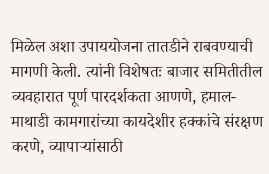मिळेल अशा उपाययोजना तातडीने राबवण्याची मागणी केली. त्यांनी विशेषतः बाजार समितीतील व्यवहारात पूर्ण पारदर्शकता आणणे, हमाल-माथाडी कामगारांच्या कायदेशीर हक्कांचे संरक्षण करणे, व्यापाऱ्यांसाठी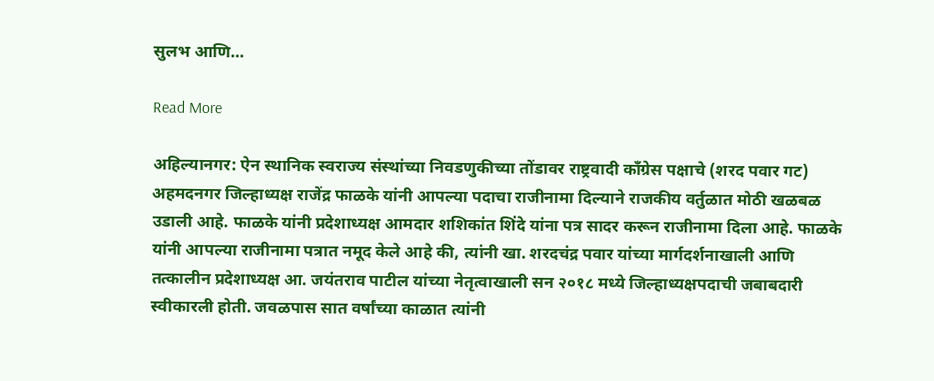सुलभ आणि…

Read More

अहिल्यानगर: ऐन स्थानिक स्वराज्य संस्थांच्या निवडणुकीच्या तोंडावर राष्ट्रवादी काँग्रेस पक्षाचे (शरद पवार गट) अहमदनगर जिल्हाध्यक्ष राजेंद्र फाळके यांनी आपल्या पदाचा राजीनामा दिल्याने राजकीय वर्तुळात मोठी खळबळ उडाली आहे. फाळके यांनी प्रदेशाध्यक्ष आमदार शशिकांत शिंदे यांना पत्र सादर करून राजीनामा दिला आहे. फाळके यांनी आपल्या राजीनामा पत्रात नमूद केले आहे की, त्यांनी खा. शरदचंद्र पवार यांच्या मार्गदर्शनाखाली आणि तत्कालीन प्रदेशाध्यक्ष आ. जयंतराव पाटील यांच्या नेतृत्वाखाली सन २०१८ मध्ये जिल्हाध्यक्षपदाची जबाबदारी स्वीकारली होती. जवळपास सात वर्षांच्या काळात त्यांनी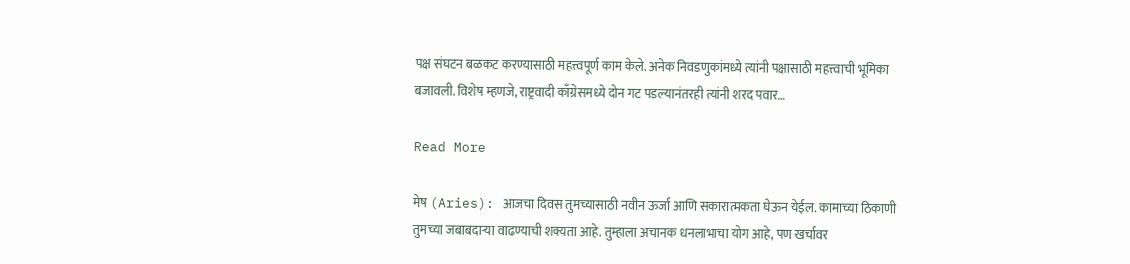पक्ष संघटन बळकट करण्यासाठी महत्त्वपूर्ण काम केले. अनेक निवडणुकांमध्ये त्यांनी पक्षासाठी महत्त्वाची भूमिका बजावली. विशेष म्हणजे, राष्ट्रवादी काँग्रेसमध्ये दोन गट पडल्यानंतरही त्यांनी शरद पवार…

Read More

मेष (Aries): आजचा दिवस तुमच्यासाठी नवीन ऊर्जा आणि सकारात्मकता घेऊन येईल. कामाच्या ठिकाणी तुमच्या जबाबदाऱ्या वाढण्याची शक्यता आहे. तुम्हाला अचानक धनलाभाचा योग आहे, पण खर्चावर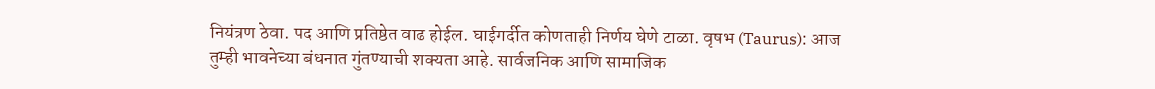नियंत्रण ठेवा. पद आणि प्रतिष्ठेत वाढ होईल. घाईगर्दीत कोणताही निर्णय घेणे टाळा. वृषभ (Taurus): आज तुम्ही भावनेच्या बंधनात गुंतण्याची शक्यता आहे. सार्वजनिक आणि सामाजिक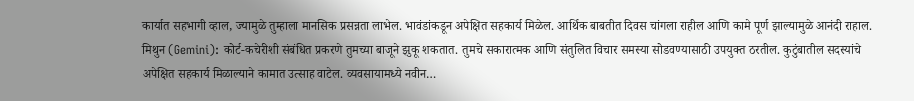कार्यात सहभागी व्हाल, ज्यामुळे तुम्हाला मानसिक प्रसन्नता लाभेल. भावंडांकडून अपेक्षित सहकार्य मिळेल. आर्थिक बाबतीत दिवस चांगला राहील आणि कामे पूर्ण झाल्यामुळे आनंदी राहाल. मिथुन (Gemini): कोर्ट-कचेरीशी संबंधित प्रकरणे तुमच्या बाजूने झुकू शकतात. तुमचे सकारात्मक आणि संतुलित विचार समस्या सोडवण्यासाठी उपयुक्त ठरतील. कुटुंबातील सदस्यांचे अपेक्षित सहकार्य मिळाल्याने कामात उत्साह वाटेल. व्यवसायामध्ये नवीन…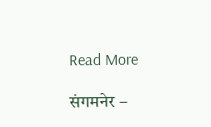Read More

संगमनेर –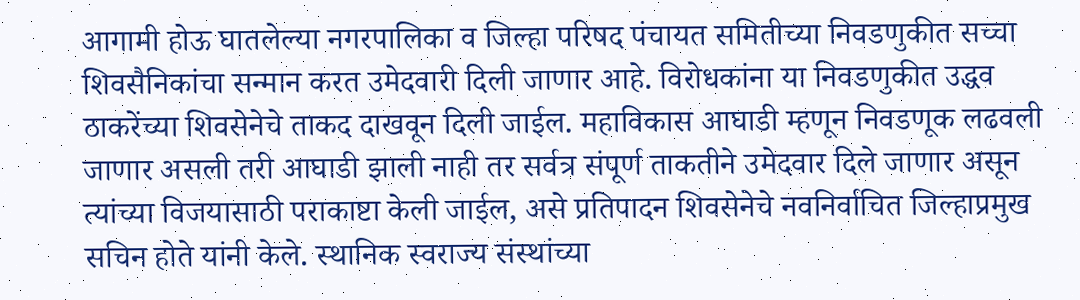आगामी होऊ घातलेल्या नगरपालिका व जिल्हा परिषद पंचायत समितीच्या निवडणुकीत सच्चा शिवसैनिकांचा सन्मान करत उमेदवारी दिली जाणार आहे. विरोधकांना या निवडणुकीत उद्धव ठाकरेंच्या शिवसेनेचे ताकद दाखवून दिली जाईल. महाविकास आघाडी म्हणून निवडणूक लढवली जाणार असली तरी आघाडी झाली नाही तर सर्वत्र संपूर्ण ताकतीने उमेदवार दिले जाणार असून त्यांच्या विजयासाठी पराकाष्टा केली जाईल, असे प्रतिपादन शिवसेनेचे नवनिर्वाचित जिल्हाप्रमुख सचिन होते यांनी केले. स्थानिक स्वराज्य संस्थांच्या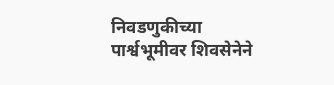निवडणुकीच्या पार्श्वभूमीवर शिवसेनेने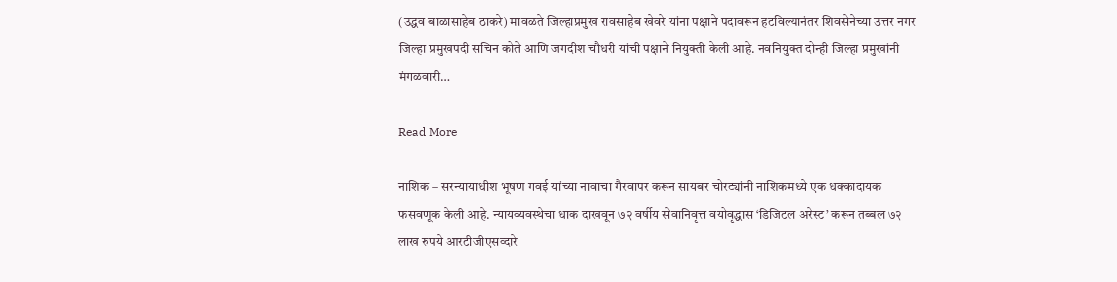(उद्धव बाळासाहेब ठाकरे) मावळते जिल्हाप्रमुख रावसाहेब खेवरे यांना पक्षाने पदावरून हटविल्यानंतर शिवसेनेच्या उत्तर नगर जिल्हा प्रमुखपदी सचिन कोते आणि जगदीश चौधरी यांची पक्षाने नियुक्ती केली आहे. नवनियुक्त दोन्ही जिल्हा प्रमुखांनी मंगळवारी…

Read More

नाशिक – सरन्यायाधीश भूषण गवई यांच्या नावाचा गैरवापर करून सायबर चोरट्यांनी नाशिकमध्ये एक धक्कादायक फसवणूक केली आहे. न्यायव्यवस्थेचा धाक दाखवून ७२ वर्षीय सेवानिवृत्त वयोवृद्धास ‘डिजिटल अरेस्ट’ करून तब्बल ७२ लाख रुपये आरटीजीएसव्दारे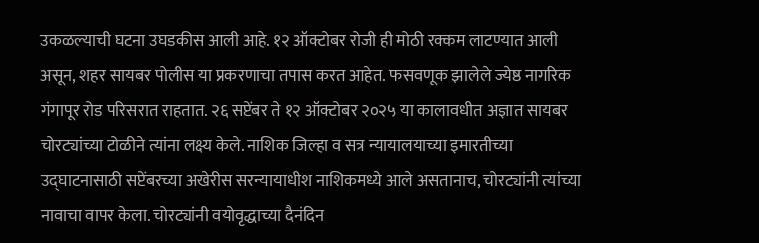उकळल्याची घटना उघडकीस आली आहे. १२ ऑक्टोबर रोजी ही मोठी रक्कम लाटण्यात आली असून, शहर सायबर पोलीस या प्रकरणाचा तपास करत आहेत. फसवणूक झालेले ज्येष्ठ नागरिक गंगापूर रोड परिसरात राहतात. २६ सप्टेंबर ते १२ ऑक्टोबर २०२५ या कालावधीत अज्ञात सायबर चोरट्यांच्या टोळीने त्यांना लक्ष्य केले. नाशिक जिल्हा व सत्र न्यायालयाच्या इमारतीच्या उद्घाटनासाठी सप्टेंबरच्या अखेरीस सरन्यायाधीश नाशिकमध्ये आले असतानाच, चोरट्यांनी त्यांच्या नावाचा वापर केला. चोरट्यांनी वयोवृद्धाच्या दैनंदिन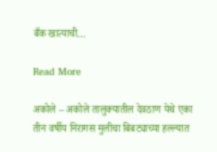बँक खात्याची…

Read More

अकोले – अकोले तालुक्यातील देवठाण येथे एका तीन वर्षीय निरागस मुलीचा बिबट्याच्या हल्ल्यात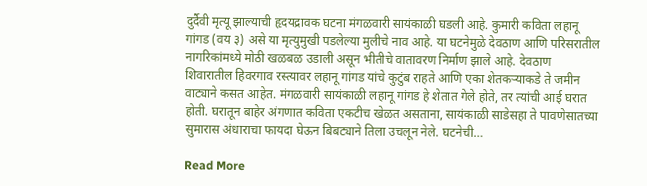दुर्दैवी मृत्यू झाल्याची हृदयद्रावक घटना मंगळवारी सायंकाळी घडली आहे. कुमारी कविता लहानू गांगड (वय ३) असे या मृत्युमुखी पडलेल्या मुलीचे नाव आहे. या घटनेमुळे देवठाण आणि परिसरातील नागरिकांमध्ये मोठी खळबळ उडाली असून भीतीचे वातावरण निर्माण झाले आहे. देवठाण शिवारातील हिवरगाव रस्त्यावर लहानू गांगड यांचे कुटुंब राहते आणि एका शेतकऱ्याकडे ते जमीन वाट्याने कसत आहेत. मंगळवारी सायंकाळी लहानू गांगड हे शेतात गेले होते, तर त्यांची आई घरात होती. घरातून बाहेर अंगणात कविता एकटीच खेळत असताना, सायंकाळी साडेसहा ते पावणेसातच्या सुमारास अंधाराचा फायदा घेऊन बिबट्याने तिला उचलून नेले. घटनेची…

Read More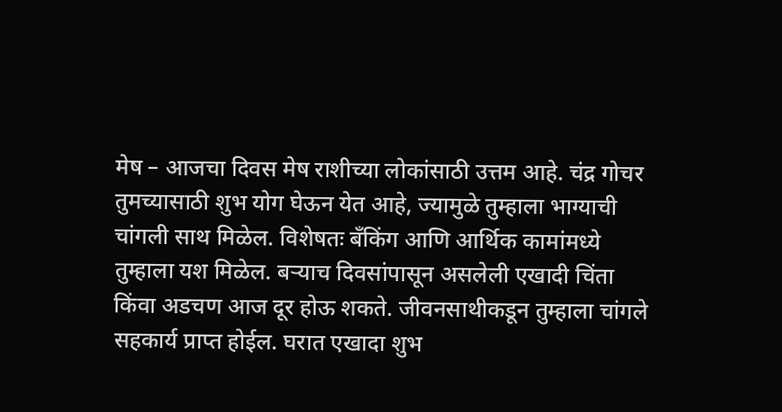मेष – आजचा दिवस मेष राशीच्या लोकांसाठी उत्तम आहे. चंद्र गोचर तुमच्यासाठी शुभ योग घेऊन येत आहे, ज्यामुळे तुम्हाला भाग्याची चांगली साथ मिळेल. विशेषतः बँकिंग आणि आर्थिक कामांमध्ये तुम्हाला यश मिळेल. बऱ्याच दिवसांपासून असलेली एखादी चिंता किंवा अडचण आज दूर होऊ शकते. जीवनसाथीकडून तुम्हाला चांगले सहकार्य प्राप्त होईल. घरात एखादा शुभ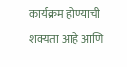कार्यक्रम होण्याची शक्यता आहे आणि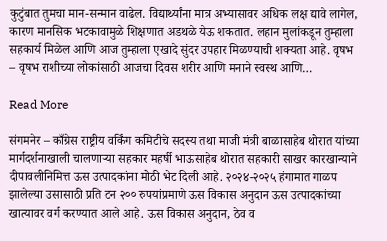कुटुंबात तुमचा मान-सन्मान वाढेल. विद्यार्थ्यांना मात्र अभ्यासावर अधिक लक्ष द्यावे लागेल, कारण मानसिक भटकावामुळे शिक्षणात अडथळे येऊ शकतात. लहान मुलांकडून तुम्हाला सहकार्य मिळेल आणि आज तुम्हाला एखादे सुंदर उपहार मिळण्याची शक्यता आहे. वृषभ – वृषभ राशीच्या लोकांसाठी आजचा दिवस शरीर आणि मनाने स्वस्थ आणि…

Read More

संगमनेर – काँग्रेस राष्ट्रीय वर्किंग कमिटीचे सदस्य तथा माजी मंत्री बाळासाहेब थोरात यांच्या मार्गदर्शनाखाली चालणाऱ्या सहकार महर्षी भाऊसाहेब थोरात सहकारी साखर कारखान्याने दीपावलीनिमित्त ऊस उत्पादकांना मोठी भेट दिली आहे. २०२४-२०२५ हंगामात गाळप झालेल्या उसासाठी प्रति टन २०० रुपयांप्रमाणे ऊस विकास अनुदान ऊस उत्पादकांच्या खात्यावर वर्ग करण्यात आले आहे. ऊस विकास अनुदान, ठेव व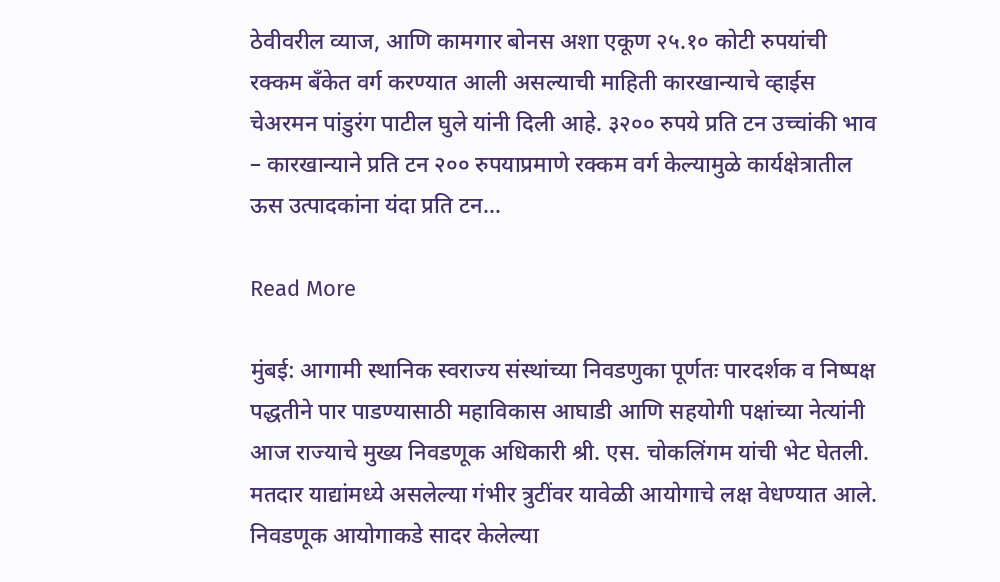ठेवीवरील व्याज, आणि कामगार बोनस अशा एकूण २५.१० कोटी रुपयांची रक्कम बँकेत वर्ग करण्यात आली असल्याची माहिती कारखान्याचे व्हाईस चेअरमन पांडुरंग पाटील घुले यांनी दिली आहे. ३२०० रुपये प्रति टन उच्चांकी भाव – कारखान्याने प्रति टन २०० रुपयाप्रमाणे रक्कम वर्ग केल्यामुळे कार्यक्षेत्रातील ऊस उत्पादकांना यंदा प्रति टन…

Read More

मुंबई: आगामी स्थानिक स्वराज्य संस्थांच्या निवडणुका पूर्णतः पारदर्शक व निष्पक्ष पद्धतीने पार पाडण्यासाठी महाविकास आघाडी आणि सहयोगी पक्षांच्या नेत्यांनी आज राज्याचे मुख्य निवडणूक अधिकारी श्री. एस. चोकलिंगम यांची भेट घेतली. मतदार याद्यांमध्ये असलेल्या गंभीर त्रुटींवर यावेळी आयोगाचे लक्ष वेधण्यात आले. निवडणूक आयोगाकडे सादर केलेल्या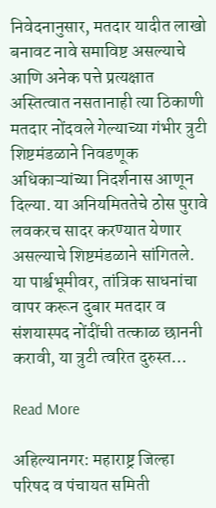निवेदनानुसार, मतदार यादीत लाखो बनावट नावे समाविष्ट असल्याचे आणि अनेक पत्ते प्रत्यक्षात अस्तित्वात नसतानाही त्या ठिकाणी मतदार नोंदवले गेल्याच्या गंभीर त्रुटी शिष्टमंडळाने निवडणूक अधिकाऱ्यांच्या निदर्शनास आणून दिल्या. या अनियमिततेचे ठोस पुरावे लवकरच सादर करण्यात येणार असल्याचे शिष्टमंडळाने सांगितले. या पार्श्वभूमीवर, तांत्रिक साधनांचा वापर करून दुबार मतदार व संशयास्पद नोंदींची तत्काळ छाननी करावी, या त्रुटी त्वरित दुरुस्त…

Read More

अहिल्यानगर: महाराष्ट्र जिल्हा परिषद व पंचायत समिती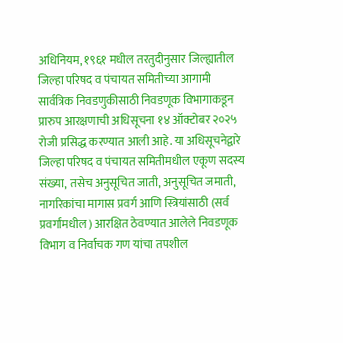अधिनियम, १९६१ मधील तरतुदीनुसार जिल्ह्यातील जिल्हा परिषद व पंचायत समितीच्या आगामी सार्वत्रिक निवडणुकीसाठी निवडणूक विभागाकडून प्रारुप आरक्षणाची अधिसूचना १४ ऑक्टोबर २०२५ रोजी प्रसिद्ध करण्यात आली आहे. या अधिसूचनेद्वारे जिल्हा परिषद व पंचायत समितीमधील एकूण सदस्य संख्या, तसेच अनुसूचित जाती, अनुसूचित जमाती, नागरिकांचा मागास प्रवर्ग आणि स्त्रियांसाठी (सर्व प्रवर्गांमधील) आरक्षित ठेवण्यात आलेले निवडणूक विभाग व निर्वाचक गण यांचा तपशील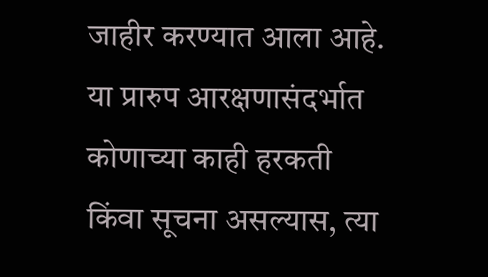जाहीर करण्यात आला आहे. या प्रारुप आरक्षणासंदर्भात कोणाच्या काही हरकती किंवा सूचना असल्यास, त्या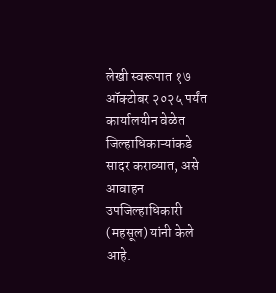लेखी स्वरूपात १७ ऑक्टोबर २०२५ पर्यंत कार्यालयीन वेळेत जिल्हाधिकाऱ्यांकडे सादर कराव्यात, असे आवाहन उपजिल्हाधिकारी (महसूल) यांनी केले आहे.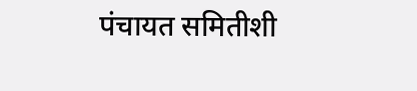पंचायत समितीशी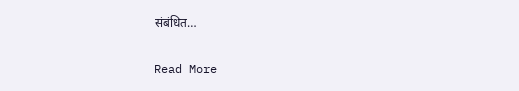संबंधित…

Read More